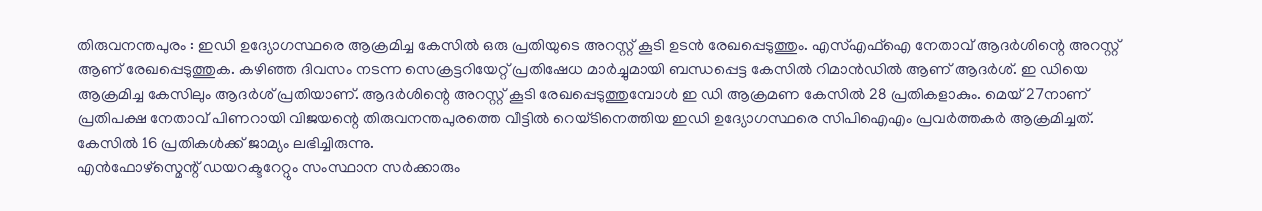തിരുവനന്തപുരം : ഇഡി ഉദ്യോഗസ്ഥരെ ആക്രമിച്ച കേസിൽ ഒരു പ്രതിയുടെ അറസ്റ്റ് കൂടി ഉടൻ രേഖപ്പെടുത്തും. എസ്എഫ്ഐ നേതാവ് ആദർശിന്റെ അറസ്റ്റ് ആണ് രേഖപ്പെടുത്തുക. കഴിഞ്ഞ ദിവസം നടന്ന സെക്രട്ടറിയേറ്റ് പ്രതിഷേധ മാർച്ചുമായി ബന്ധപ്പെട്ട കേസിൽ റിമാൻഡിൽ ആണ് ആദർശ്. ഇ ഡിയെ ആക്രമിച്ച കേസിലും ആദർശ് പ്രതിയാണ്. ആദർശിന്റെ അറസ്റ്റ് കൂടി രേഖപ്പെടുത്തുമ്പോൾ ഇ ഡി ആക്രമണ കേസിൽ 28 പ്രതികളാകും. മെയ് 27നാണ് പ്രതിപക്ഷ നേതാവ് പിണറായി വിജയന്റെ തിരുവനന്തപുരത്തെ വീട്ടിൽ റെയ്ടിനെത്തിയ ഇഡി ഉദ്യോഗസ്ഥരെ സിപിഐഎം പ്രവർത്തകർ ആക്രമിച്ചത്. കേസിൽ 16 പ്രതികൾക്ക് ജാമ്യം ലഭിച്ചിരുന്നു.
എൻഫോഴ്സ്മെന്റ് ഡയറക്ടറേറ്റും സംസ്ഥാന സർക്കാരും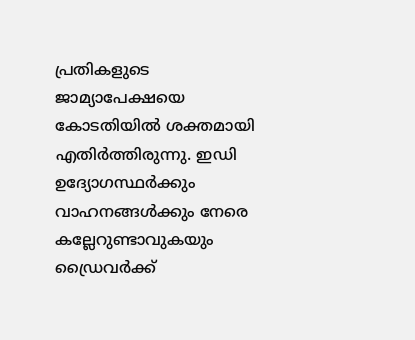പ്രതികളുടെ ജാമ്യാപേക്ഷയെ കോടതിയിൽ ശക്തമായി എതിർത്തിരുന്നു. ഇഡി ഉദ്യോഗസ്ഥർക്കും വാഹനങ്ങൾക്കും നേരെ കല്ലേറുണ്ടാവുകയും ഡ്രൈവർക്ക്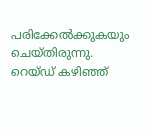പരിക്കേൽക്കുകയും ചെയ്തിരുന്നു. റെയ്ഡ് കഴിഞ്ഞ്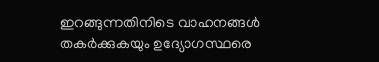ഇറങ്ങുന്നതിനിടെ വാഹനങ്ങൾ തകർക്കുകയും ഉദ്യോഗസ്ഥരെ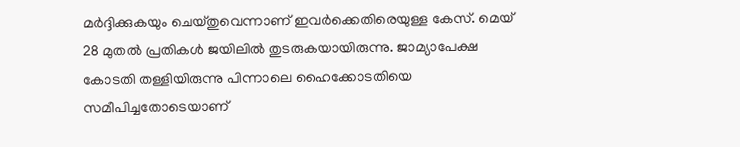മർദ്ദിക്കുകയും ചെയ്തുവെന്നാണ് ഇവർക്കെതിരെയുള്ള കേസ്. മെയ് 28 മുതൽ പ്രതികൾ ജയിലിൽ തുടരുകയായിരുന്നു. ജാമ്യാപേക്ഷ കോടതി തള്ളിയിരുന്നു പിന്നാലെ ഹൈക്കോടതിയെ സമീപിച്ചതോടെയാണ്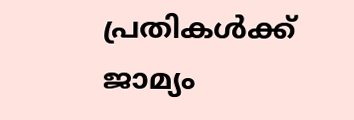പ്രതികൾക്ക് ജാമ്യം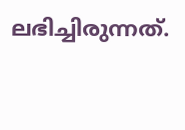ലഭിച്ചിരുന്നത്.